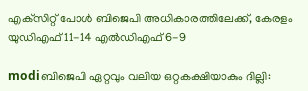എക്‌സിറ്റ് പോള്‍ ബിജെപി അധികാരത്തിലേക്ക്, കേരളം യുഡിഎഫ് 11-14 എല്‍ഡിഎഫ് 6-9

modiബിജെപി ഏറ്റവും വലിയ ഒറ്റകക്ഷിയാകും ദില്ലി: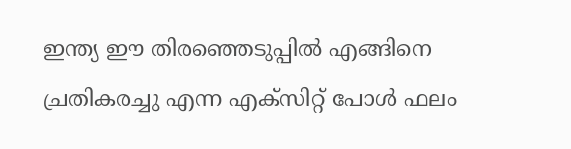ഇന്ത്യ ഈ തിരഞ്ഞെടുപ്പില്‍ എങ്ങിനെ ച്രതികരച്ചു എന്ന എക്‌സിറ്റ് പോള്‍ ഫലം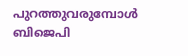പുറത്തുവരുമ്പോള്‍ ബിജെപി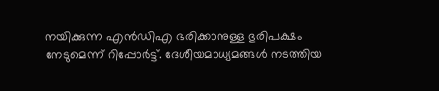നയിക്കുന്ന എന്‍ഡിഎ ഭരിക്കാനുള്ള ഭുരിപക്ഷം നേടുമെന്ന് റിപ്പോര്‍ട്ട്. ദേശീയമാധ്യമങ്ങള്‍ നടത്തിയ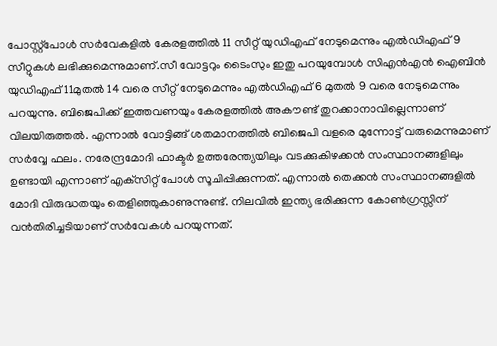പോസ്റ്റ്‌പോള്‍ സര്‍വേകളില്‍ കേരളത്തില്‍ 11 സീറ്റ് യുഡിഎഫ് നേടുമെന്നും എല്‍ഡിഎഫ് 9 സീറ്റുകള്‍ ലഭിക്കുമെന്നുമാണ്.സീ വോട്ടറും ടൈംസും ഇതു പറയുമ്പോള്‍ സിഎന്‍എന്‍ ഐബിന്‍ യുഡിഎഫ് 11മുതല്‍ 14 വരെ സീറ്റ് നേടുമെന്നും എല്‍ഡിഎഫ് 6 മുതല്‍ 9 വരെ നേടുമെന്നും പറയുന്നു. ബിജെപിക്ക് ഇത്തവണയും കേരളത്തില്‍ അകൗണ്ട് തുറക്കാനാവില്ലെന്നാണ് വിലയിരുത്തല്‍. എന്നാല്‍ വോട്ടിങ്ങ് ശതമാനത്തില്‍ ബിജെപി വളരെ മുന്നോട്ട് വരുമെന്നുമാണ് സര്‍വ്വേ ഫലം. നരേന്ദ്രമോദി ഫാക്ടര്‍ ഉത്തരേന്ത്യയിലും വടക്കുകിഴക്കന്‍ സംസ്ഥാനങ്ങളിലും ഉണ്ടായി എന്നാണ് എക്‌സിറ്റ് പോള്‍ സൂചിപ്പിക്കുന്നത്. എന്നാല്‍ തെക്കന്‍ സംസ്ഥാനങ്ങളില്‍ മോദി വിരുദ്ധതയും തെളിഞ്ഞുകാണുന്നുണ്ട്. നിലവില്‍ ഇന്ത്യ ഭരിക്കുന്ന കോണ്‍ഗ്രസ്സിന് വന്‍തിരിച്ചടിയാണ് സര്‍വേകള്‍ പറയുന്നത്.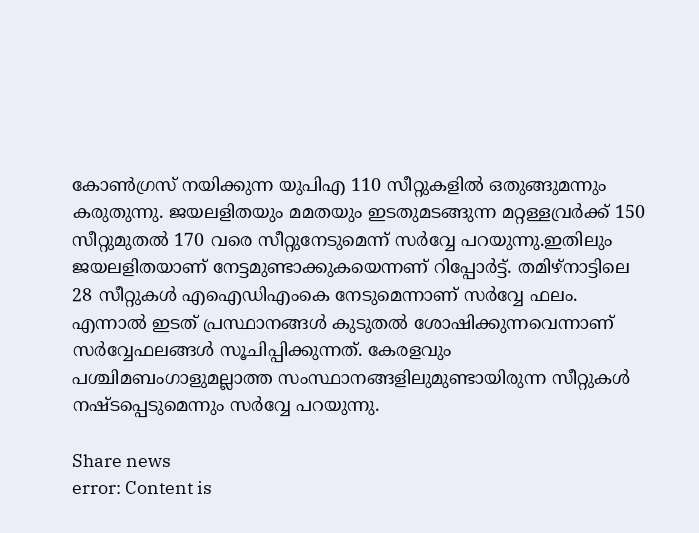കോണ്‍ഗ്രസ് നയിക്കുന്ന യുപിഎ 110 സീറ്റുകളില്‍ ഒതുങ്ങുമന്നും കരുതുന്നു. ജയലളിതയും മമതയും ഇടതുമടങ്ങുന്ന മറ്റള്ളവ്രര്‍ക്ക് 150 സീറ്റുമുതല്‍ 170 വരെ സീറ്റുനേടുമെന്ന് സര്‍വ്വേ പറയുന്നു.ഇതിലും ജയലളിതയാണ് നേട്ടമുണ്ടാക്കുകയെന്നണ് റിപ്പോര്‍ട്ട്. തമിഴ്‌നാട്ടിലെ 28 സീറ്റുകള്‍ എഐഡിഎംകെ നേടുമെന്നാണ് സര്‍വ്വേ ഫലം. എന്നാല്‍ ഇടത് പ്രസ്ഥാനങ്ങള്‍ കുടുതല്‍ ശോഷിക്കുന്നവെന്നാണ് സര്‍വ്വേഫലങ്ങള്‍ സൂചിപ്പിക്കുന്നത്. കേരളവും പശ്ചിമബംഗാളുമല്ലാത്ത സംസ്ഥാനങ്ങളിലുമുണ്ടായിരുന്ന സീറ്റുകള്‍ നഷ്ടപ്പെടുമെന്നും സര്‍വ്വേ പറയുന്നു.

Share news
error: Content is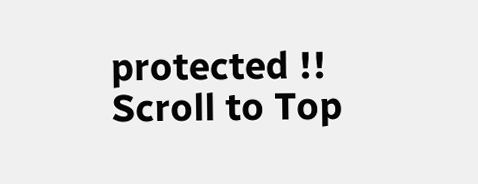protected !!
Scroll to Top